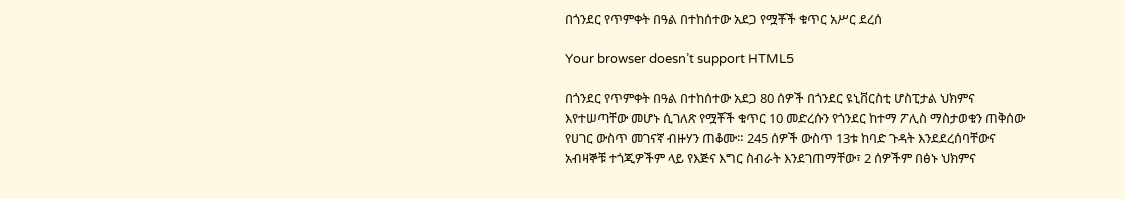በጎንደር የጥምቀት በዓል በተከሰተው አደጋ የሟቾች ቁጥር አሥር ደረሰ

Your browser doesn’t support HTML5

በጎንደር የጥምቀት በዓል በተከሰተው አደጋ 80 ሰዎች በጎንደር ዩኒቨርስቲ ሆስፒታል ህክምና እየተሠጣቸው መሆኑ ሲገለጽ የሟቾች ቁጥር 10 መድረሱን የጎንደር ከተማ ፖሊስ ማስታወቁን ጠቅሰው የሀገር ውስጥ መገናኛ ብዙሃን ጠቆሙ። 245 ሰዎች ውስጥ 13ቱ ከባድ ጉዳት እንደደረሰባቸውና አብዛኞቹ ተጎጂዎችም ላይ የእጅና እግር ስብራት እንደገጠማቸው፣ 2 ሰዎችም በፅኑ ህክምና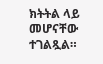ክትትል ላይ መሆናቸው ተገልጿል።